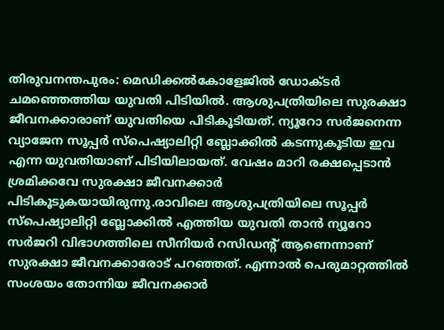തിരുവനന്തപുരം: മെഡിക്കൽകോളേജിൽ ഡോക്ടർ ചമഞ്ഞെത്തിയ യുവതി പിടിയിൽ. ആശുപത്രിയിലെ സുരക്ഷാ ജീവനക്കാരാണ് യുവതിയെ പിടികൂടിയത്. ന്യൂറോ സർജനെന്ന വ്യാജേന സൂപ്പർ സ്പെഷ്യാലിറ്റി ബ്ലോക്കിൽ കടന്നുകൂടിയ ഇവ എന്ന യുവതിയാണ് പിടിയിലായത്. വേഷം മാറി രക്ഷപ്പെടാൻ ശ്രമിക്കവേ സുരക്ഷാ ജീവനക്കാർ പിടികൂടുകയായിരുന്നു.രാവിലെ ആശുപത്രിയിലെ സൂപ്പർ സ്പെഷ്യാലിറ്റി ബ്ലോക്കിൽ എത്തിയ യുവതി താൻ ന്യൂറോ സർജറി വിഭാഗത്തിലെ സീനിയർ റസിഡന്റ് ആണെന്നാണ് സുരക്ഷാ ജീവനക്കാരോട് പറഞ്ഞത്. എന്നാൽ പെരുമാറ്റത്തിൽ സംശയം തോന്നിയ ജീവനക്കാർ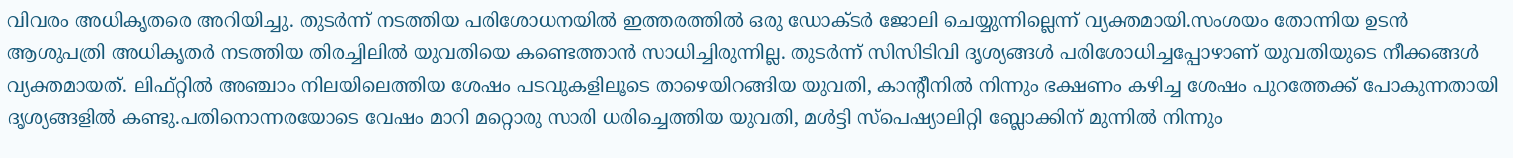വിവരം അധികൃതരെ അറിയിച്ചു. തുടർന്ന് നടത്തിയ പരിശോധനയിൽ ഇത്തരത്തിൽ ഒരു ഡോക്ടർ ജോലി ചെയ്യുന്നില്ലെന്ന് വ്യക്തമായി.സംശയം തോന്നിയ ഉടൻ ആശുപത്രി അധികൃതർ നടത്തിയ തിരച്ചിലിൽ യുവതിയെ കണ്ടെത്താൻ സാധിച്ചിരുന്നില്ല. തുടർന്ന് സിസിടിവി ദൃശ്യങ്ങൾ പരിശോധിച്ചപ്പോഴാണ് യുവതിയുടെ നീക്കങ്ങൾ വ്യക്തമായത്. ലിഫ്റ്റിൽ അഞ്ചാം നിലയിലെത്തിയ ശേഷം പടവുകളിലൂടെ താഴെയിറങ്ങിയ യുവതി, കാന്റീനിൽ നിന്നും ഭക്ഷണം കഴിച്ച ശേഷം പുറത്തേക്ക് പോകുന്നതായി ദൃശ്യങ്ങളിൽ കണ്ടു.പതിനൊന്നരയോടെ വേഷം മാറി മറ്റൊരു സാരി ധരിച്ചെത്തിയ യുവതി, മൾട്ടി സ്പെഷ്യാലിറ്റി ബ്ലോക്കിന് മുന്നിൽ നിന്നും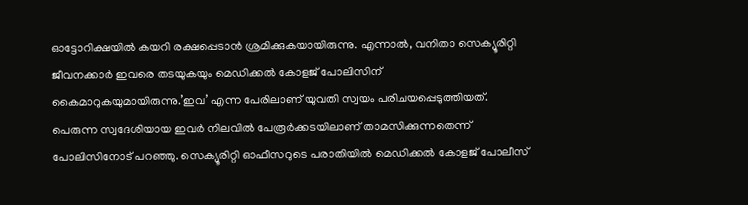ഓട്ടോറിക്ഷയിൽ കയറി രക്ഷപ്പെടാൻ ശ്രമിക്കുകയായിരുന്നു. എന്നാൽ, വനിതാ സെക്യൂരിറ്റി ജീവനക്കാർ ഇവരെ തടയുകയും മെഡിക്കൽ കോളജ് പോലിസിന് കൈമാറുകയുമായിരുന്നു.’ഇവ’ എന്ന പേരിലാണ് യുവതി സ്വയം പരിചയപ്പെടുത്തിയത്. പെരുന്ന സ്വദേശിയായ ഇവർ നിലവിൽ പേരൂർക്കടയിലാണ് താമസിക്കുന്നതെന്ന് പോലിസിനോട് പറഞ്ഞു. സെക്യൂരിറ്റി ഓഫീസറുടെ പരാതിയിൽ മെഡിക്കൽ കോളജ് പോലീസ്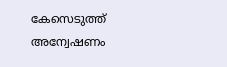കേസെടുത്ത് അന്വേഷണം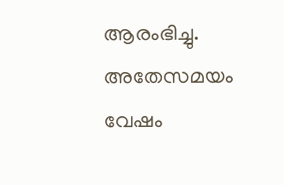ആരംഭിച്ചു. അതേസമയം വേഷം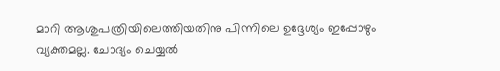മാറി ആശുപത്രിയിലെത്തിയതിനു പിന്നിലെ ഉദ്ദേശ്യം ഇപ്പോഴും വ്യക്തമല്ല. ചോദ്യം ചെയ്യൽ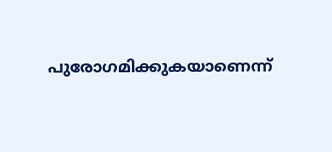പുരോഗമിക്കുകയാണെന്ന്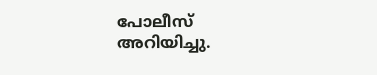പോലീസ് അറിയിച്ചു.